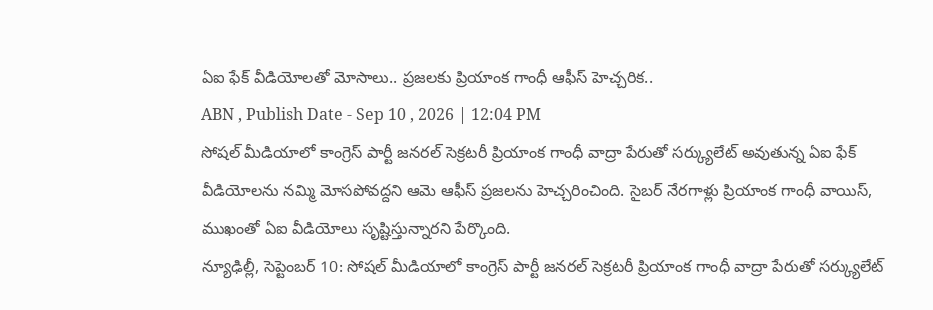ఏఐ ఫేక్ వీడియోలతో మోసాలు.. ప్రజలకు ప్రియాంక గాంధీ ఆఫీస్ హెచ్చరిక..
ABN , Publish Date - Sep 10 , 2026 | 12:04 PM
సోషల్ మీడియాలో కాంగ్రెస్ పార్టీ జనరల్ సెక్రటరీ ప్రియాంక గాంధీ వాద్రా పేరుతో సర్క్యులేట్ అవుతున్న ఏఐ ఫేక్ వీడియోలను నమ్మి మోసపోవద్దని ఆమె ఆఫీస్ ప్రజలను హెచ్చరించింది. సైబర్ నేరగాళ్లు ప్రియాంక గాంధీ వాయిస్, ముఖంతో ఏఐ వీడియోలు సృష్టిస్తున్నారని పేర్కొంది.
న్యూఢిల్లీ, సెప్టెంబర్ 10: సోషల్ మీడియాలో కాంగ్రెస్ పార్టీ జనరల్ సెక్రటరీ ప్రియాంక గాంధీ వాద్రా పేరుతో సర్క్యులేట్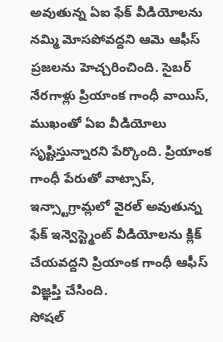అవుతున్న ఏఐ ఫేక్ వీడియోలను నమ్మి మోసపోవద్దని ఆమె ఆఫీస్ ప్రజలను హెచ్చరించింది. సైబర్ నేరగాళ్లు ప్రియాంక గాంధీ వాయిస్, ముఖంతో ఏఐ వీడియోలు సృష్టిస్తున్నారని పేర్కొంది. ప్రియాంక గాంధీ పేరుతో వాట్సాప్, ఇన్స్టాగ్రామ్లలో వైరల్ అవుతున్న ఫేక్ ఇన్వెస్ట్మెంట్ వీడియోలను క్లిక్ చేయవద్దని ప్రియాంక గాంధీ ఆఫీస్ విజ్ఞప్తి చేసింది.
సోషల్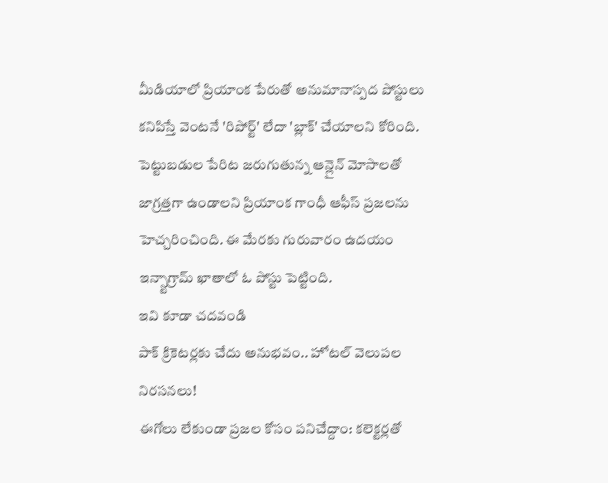మీడియాలో ప్రియాంక పేరుతో అనుమానాస్పద పోస్టులు కనిపిస్తే వెంటనే 'రిపోర్ట్' లేదా 'బ్లాక్' చేయాలని కోరింది. పెట్టుబడుల పేరిట జరుగుతున్న ఆన్లైన్ మోసాలతో జాగ్రత్తగా ఉండాలని ప్రియాంక గాంధీ ఆఫీస్ ప్రజలను హెచ్చరించింది. ఈ మేరకు గురువారం ఉదయం ఇన్స్టాగ్రామ్ ఖాతాలో ఓ పోస్టు పెట్టింది.
ఇవి కూడా చదవండి
పాక్ క్రికెటర్లకు చేదు అనుభవం.. హోటల్ వెలుపల నిరసనలు!
ఈగోలు లేకుండా ప్రజల కోసం పనిచేద్దాం: కలెక్టర్లతో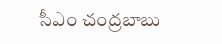సీఎం చంద్రబాబు